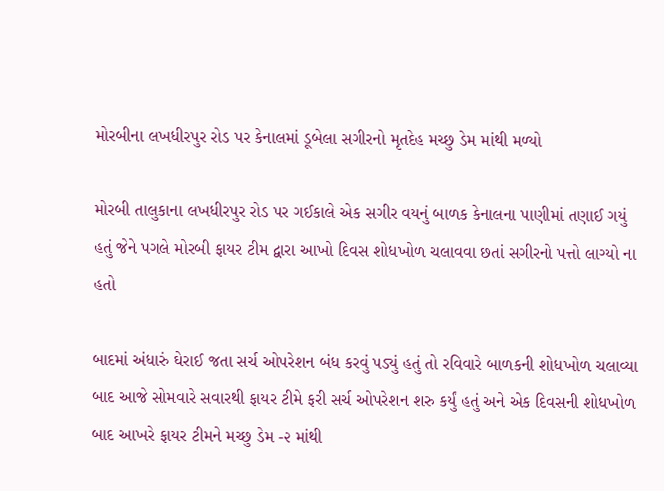મોરબીના લખધીરપુર રોડ પર કેનાલમાં ડૂબેલા સગીરનો મૃતદેહ મચ્છુ ડેમ માંથી મળ્યો

મોરબી તાલુકાના લખધીરપુર રોડ પર ગઈકાલે એક સગીર વયનું બાળક કેનાલના પાણીમાં તણાઈ ગયું હતું જેને પગલે મોરબી ફાયર ટીમ દ્વારા આખો દિવસ શોધખોળ ચલાવવા છતાં સગીરનો પત્તો લાગ્યો ના હતો

બાદમાં અંધારું ઘેરાઈ જતા સર્ચ ઓપરેશન બંધ કરવું પડ્યું હતું તો રવિવારે બાળકની શોધખોળ ચલાવ્યા બાદ આજે સોમવારે સવારથી ફાયર ટીમે ફરી સર્ચ ઓપરેશન શરુ કર્યું હતું અને એક દિવસની શોધખોળ બાદ આખરે ફાયર ટીમને મચ્છુ ડેમ -૨ માંથી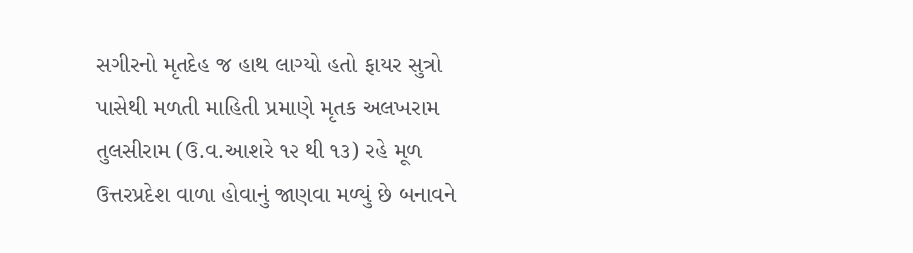સગીરનો મૃતદેહ જ હાથ લાગ્યો હતો ફાયર સુત્રો પાસેથી મળતી માહિતી પ્રમાણે મૃતક અલખરામ તુલસીરામ (ઉ.વ.આશરે ૧૨ થી ૧૩) રહે મૂળ ઉત્તરપ્રદેશ વાળા હોવાનું જાણવા મળ્યું છે બનાવને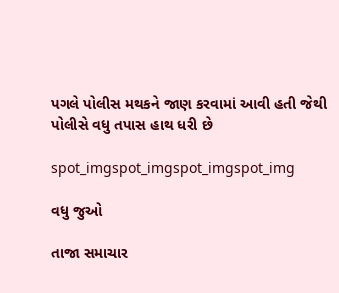પગલે પોલીસ મથકને જાણ કરવામાં આવી હતી જેથી પોલીસે વધુ તપાસ હાથ ધરી છે

spot_imgspot_imgspot_imgspot_img

વધુ જુઓ

તાજા સમાચાર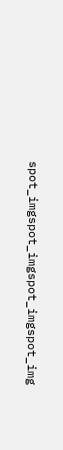spot_imgspot_imgspot_imgspot_img